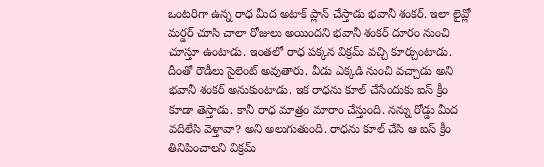ఒంటరిగా ఉన్న రాధ మీద అటాక్ ప్లాన్ చేస్తాడు భవానీ శంకర్. ఇలా లైవ్లో మర్డర్ చూసి చాలా రోజులు అయిందని భవానీ శంకర్ దూరం నుంచి చూస్తూ ఉంటాడు. ఇంతలో రాధ పక్కన విక్రమ్ వచ్చి కూర్చుంటాడు. దీంతో రౌడీలు సైలెంట్ అవుతారు. వీడు ఎక్కడి నుంచి వచ్చాడు అని భవానీ శంకర్ అనుకుంటాడు. ఇక రాధను కూల్ చేసేందుకు ఐస్ క్రీం కూడా తెస్తాడు. కానీ రాధ మాత్రం మారాం చేస్తుంది. నన్ను రోడ్డు మీద వదిలేసి వెళ్తావా? అని అలుగుతుంది. రాధను కూల్ చేసి ఆ ఐస్ క్రీం తినిపించాలని విక్రమ్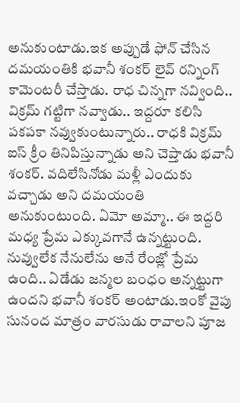అనుకుంటాడు.ఇక అప్పుడే ఫోన్ చేసిన దమయంతికి భవానీ శంకర్ లైవ్ రన్నింగ్ కామెంటరీ చేస్తాడు. రాధ చిన్నగా నవ్వింది.. విక్రమ్ గట్టిగా నవ్వాడు.. ఇద్దరూ కలిసి పకపకా నవ్వుకుంటున్నారు.. రాధకి విక్రమ్ ఐస్ క్రీం తినిపిస్తున్నాడు అని చెప్తాడు భవానీ శంకర్. వదిలేసినోడు మళ్లీ ఎందుకు వచ్చాడు అని దమయంతి అనుకుంటుంది. ఏమో అమ్మా.. ఈ ఇద్దరి మధ్య ప్రేమ ఎక్కువగానే ఉన్నట్టుంది. నువ్వులేక నేనులేను అనే రేంజ్లో ప్రేమ ఉంది.. ఏడేడు జన్మల బంధం అన్నట్టుగా ఉందని భవానీ శంకర్ అంటాడు.ఇంకో వైపు సునంద మాత్రం వారసుడు రావాలని పూజ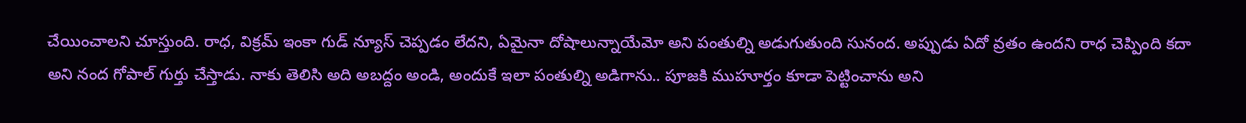చేయించాలని చూస్తుంది. రాధ, విక్రమ్ ఇంకా గుడ్ న్యూస్ చెప్పడం లేదని, ఏమైనా దోషాలున్నాయేమో అని పంతుల్ని అడుగుతుంది సునంద. అప్పుడు ఏదో వ్రతం ఉందని రాధ చెప్పింది కదా అని నంద గోపాల్ గుర్తు చేస్తాడు. నాకు తెలిసి అది అబద్దం అండి, అందుకే ఇలా పంతుల్ని అడిగాను.. పూజకి ముహూర్తం కూడా పెట్టించాను అని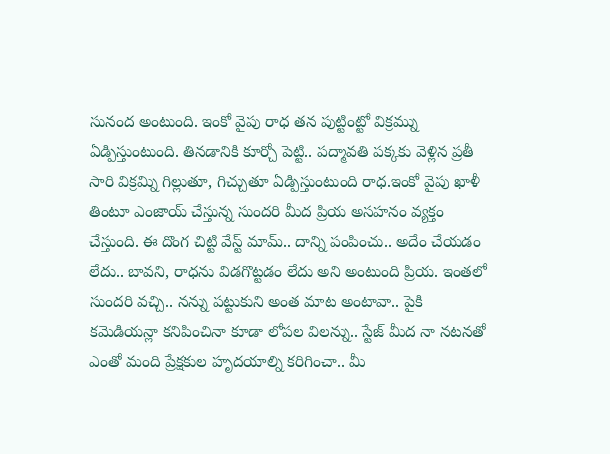సునంద అంటుంది. ఇంకో వైపు రాధ తన పుట్టింట్టో విక్రమ్ను ఏడ్పిస్తుంటుంది. తినడానికి కూర్చో పెట్టి.. పద్మావతి పక్కకు వెళ్లిన ప్రతీ సారి విక్రమ్ని గిల్లుతూ, గిచ్చుతూ ఏడ్పిస్తుంటుంది రాధ.ఇంకో వైపు ఖాళీ తింటూ ఎంజాయ్ చేస్తున్న సుందరి మీద ప్రియ అసహనం వ్యక్తం చేస్తుంది. ఈ దొంగ చిట్టి వేస్ట్ మామ్.. దాన్ని పంపించు.. అదేం చేయడం లేదు.. బావని, రాధను విడగొట్టడం లేదు అని అంటుంది ప్రియ. ఇంతలో సుందరి వచ్చి.. నన్ను పట్టుకుని అంత మాట అంటావా.. పైకి కమెడియన్లా కనిపించినా కూడా లోపల విలన్ను.. స్టేజ్ మీద నా నటనతో ఎంతో మంది ప్రేక్షకుల హృదయాల్ని కరిగించా.. మీ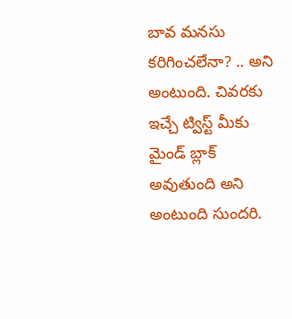బావ మనసు కరిగించలేనా? .. అని అంటుంది. చివరకు ఇచ్చే ట్విస్ట్ మీకు మైండ్ బ్లాక్ అవుతుంది అని అంటుంది సుందరి.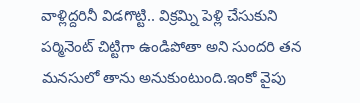వాళ్లిద్దరినీ విడగొట్టి.. విక్రమ్ని పెళ్లి చేసుకుని పర్మినెంట్ చిట్టిగా ఉండిపోతా అని సుందరి తన మనసులో తాను అనుకుంటుంది.ఇంకో వైపు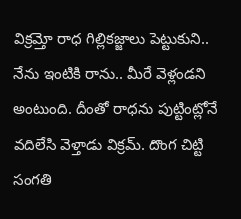విక్రమ్తో రాధ గిల్లికజ్జాలు పెట్టుకుని.. నేను ఇంటికి రాను.. మీరే వెళ్లండని అంటుంది. దీంతో రాధను పుట్టింట్లోనే వదిలేసి వెళ్తాడు విక్రమ్. దొంగ చిట్టి సంగతి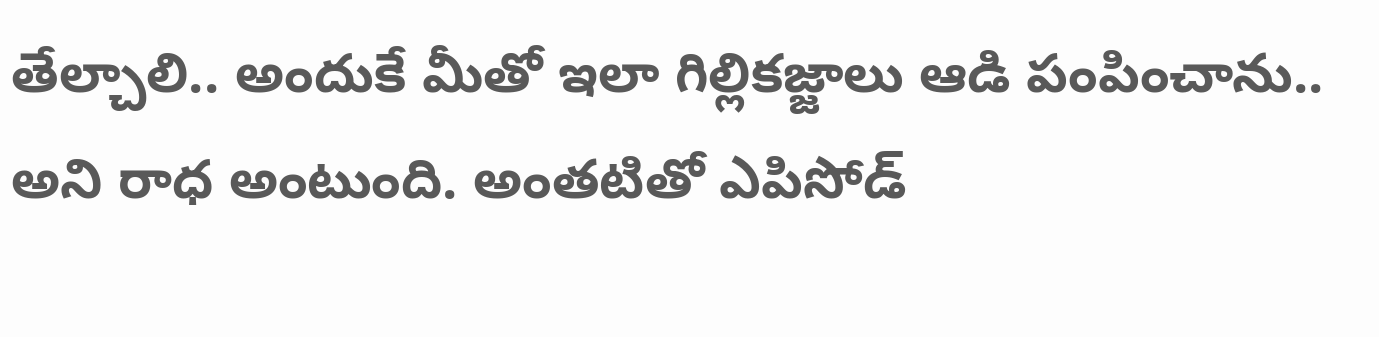తేల్చాలి.. అందుకే మీతో ఇలా గిల్లికజ్జాలు ఆడి పంపించాను.. అని రాధ అంటుంది. అంతటితో ఎపిసోడ్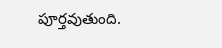పూర్తవుతుంది.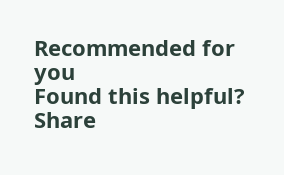Recommended for you
Found this helpful?
Share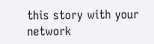this story with your network